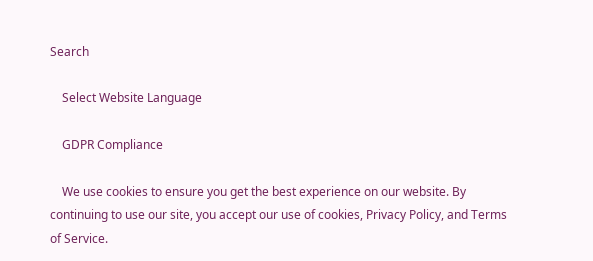Search

    Select Website Language

    GDPR Compliance

    We use cookies to ensure you get the best experience on our website. By continuing to use our site, you accept our use of cookies, Privacy Policy, and Terms of Service.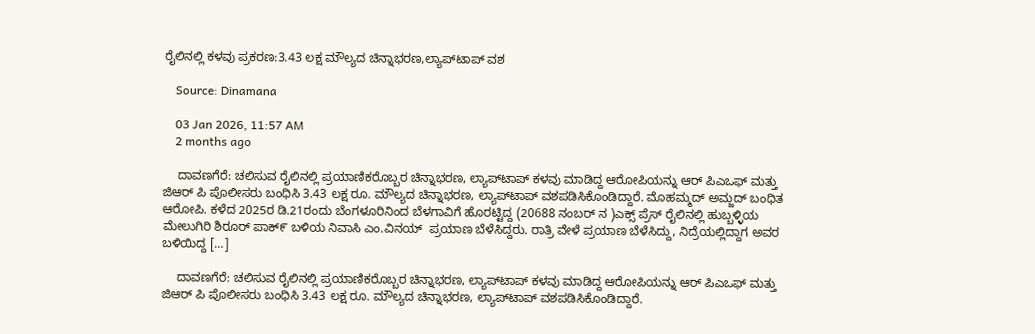ರೈಲಿನಲ್ಲಿ ಕಳವು ಪ್ರಕರಣ:3.43 ಲಕ್ಷ ಮೌಲ್ಯದ ಚಿನ್ನಾಭರಣ,ಲ್ಯಾಪ್‌ಟಾಪ್ ವಶ

    Source: Dinamana

    03 Jan 2026, 11:57 AM
    2 months ago

    ದಾವಣಗೆರೆ: ಚಲಿಸುವ ರೈಲಿನಲ್ಲಿ ಪ್ರಯಾಣಿಕರೊಬ್ಬರ ಚಿನ್ನಾಭರಣ, ಲ್ಯಾಪ್‌ಟಾಪ್ ಕಳವು ಮಾಡಿದ್ದ ಆರೋಪಿಯನ್ನು ಆರ್ ಪಿಎಒಫ್ ಮತ್ತು ಜಿಆರ್ ಪಿ ಪೊಲೀಸರು ಬಂಧಿಸಿ 3.43 ಲಕ್ಷ ರೂ. ಮೌಲ್ಯದ ಚಿನ್ನಾಭರಣ, ಲ್ಯಾಪ್‌ಟಾಪ್ ವಶಪಡಿಸಿಕೊಂಡಿದ್ದಾರೆ. ಮೊಹಮ್ಮದ್ ಅಮ್ಜದ್ ಬಂಧಿತ ಆರೋಪಿ. ಕಳೆದ 2025ರ ಡಿ.21ರಂದು ಬೆಂಗಳೂರಿನಿಂದ ಬೆಳಗಾವಿಗೆ ಹೊರಟ್ಟಿದ್ದ (20688 ನಂಬರ್ ನ )ಎಕ್ಸ್ ಪ್ರೆಸ್ ರೈಲಿನಲ್ಲಿ ಹುಬ್ಬಳ್ಳಿಯ ಮೇಲುಗಿರಿ ಶಿರೂರ್ ಪಾಕ್೯ ಬಳಿಯ ನಿವಾಸಿ ಎಂ.ವಿನಯ್  ಪ್ರಯಾಣ ಬೆಳೆಸಿದ್ದರು. ರಾತ್ರಿ ವೇಳೆ ಪ್ರಯಾಣ ಬೆಳೆಸಿದ್ದು, ನಿದ್ರೆಯಲ್ಲಿದ್ದಾಗ ಅವರ ಬಳಿಯಿದ್ದ […]

    ದಾವಣಗೆರೆ: ಚಲಿಸುವ ರೈಲಿನಲ್ಲಿ ಪ್ರಯಾಣಿಕರೊಬ್ಬರ ಚಿನ್ನಾಭರಣ, ಲ್ಯಾಪ್‌ಟಾಪ್ ಕಳವು ಮಾಡಿದ್ದ ಆರೋಪಿಯನ್ನು ಆರ್ ಪಿಎಒಫ್ ಮತ್ತು ಜಿಆರ್ ಪಿ ಪೊಲೀಸರು ಬಂಧಿಸಿ 3.43 ಲಕ್ಷ ರೂ. ಮೌಲ್ಯದ ಚಿನ್ನಾಭರಣ, ಲ್ಯಾಪ್‌ಟಾಪ್ ವಶಪಡಿಸಿಕೊಂಡಿದ್ದಾರೆ.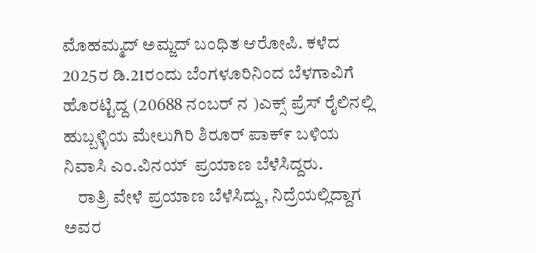ಮೊಹಮ್ಮದ್ ಅಮ್ಜದ್ ಬಂಧಿತ ಆರೋಪಿ. ಕಳೆದ 2025ರ ಡಿ.21ರಂದು ಬೆಂಗಳೂರಿನಿಂದ ಬೆಳಗಾವಿಗೆ ಹೊರಟ್ಟಿದ್ದ (20688 ನಂಬರ್ ನ )ಎಕ್ಸ್ ಪ್ರೆಸ್ ರೈಲಿನಲ್ಲಿ ಹುಬ್ಬಳ್ಳಿಯ ಮೇಲುಗಿರಿ ಶಿರೂರ್ ಪಾಕ್೯ ಬಳಿಯ ನಿವಾಸಿ ಎಂ.ವಿನಯ್  ಪ್ರಯಾಣ ಬೆಳೆಸಿದ್ದರು.
    ರಾತ್ರಿ ವೇಳೆ ಪ್ರಯಾಣ ಬೆಳೆಸಿದ್ದು, ನಿದ್ರೆಯಲ್ಲಿದ್ದಾಗ ಅವರ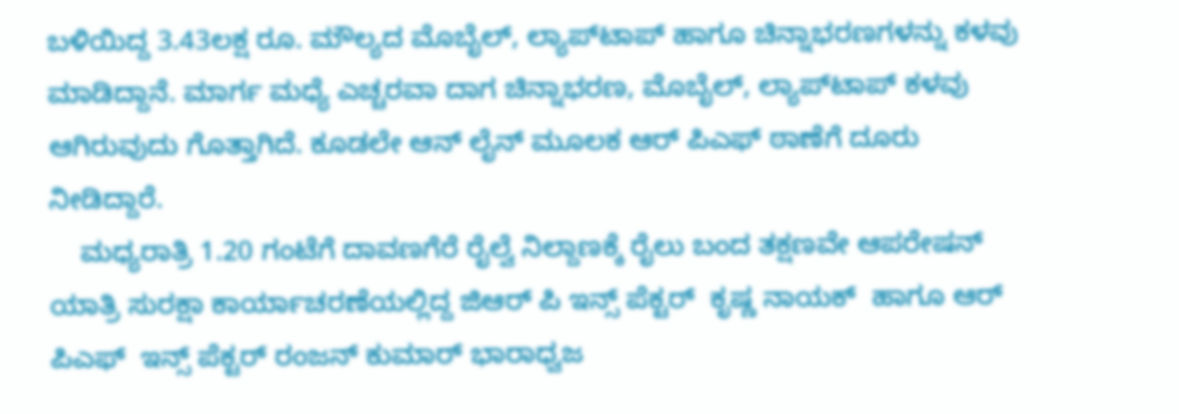ಬಳಿಯಿದ್ದ 3.43ಲಕ್ಷ ರೂ. ಮೌಲ್ಯದ ಮೊಬೈಲ್, ಲ್ಯಾಪ್‌ಟಾಪ್ ಹಾಗೂ ಚಿನ್ನಾಭರಣಗಳನ್ನು ಕಳವು ಮಾಡಿದ್ದಾನೆ. ಮಾರ್ಗ ಮಧ್ಯೆ ಎಚ್ಚರವಾ ದಾಗ ಚಿನ್ನಾಭರಣ, ಮೊಬೈಲ್, ಲ್ಯಾಪ್‌ಟಾಪ್ ಕಳವು ಆಗಿರುವುದು ಗೊತ್ತಾಗಿದೆ. ಕೂಡಲೇ ಆನ್ ಲೈನ್ ಮೂಲಕ ಆರ್ ಪಿಎಫ್ ಠಾಣೆಗೆ ದೂರು ನೀಡಿದ್ದಾರೆ.
    ಮಧ್ಯರಾತ್ರಿ 1.20 ಗಂಟೆಗೆ ದಾವಣಗೆರೆ ರೈಲ್ವೆ ನಿಲ್ದಾಣಕ್ಕೆ ರೈಲು ಬಂದ ತಕ್ಷಣವೇ ಆಪರೇಷನ್ ಯಾತ್ರಿ ಸುರಕ್ಷಾ ಕಾರ್ಯಾಚರಣೆಯಲ್ಲಿದ್ದ ಜಿಆರ್ ಪಿ ಇನ್ಸ್ ಪೆಕ್ಟರ್  ಕೃಷ್ಣ ನಾಯಕ್  ಹಾಗೂ ಆರ್ ಪಿಎಫ್  ಇನ್ಸ್ ಪೆಕ್ಟರ್ ರಂಜನ್ ಕುಮಾರ್ ಭಾರಾಧ್ವಜ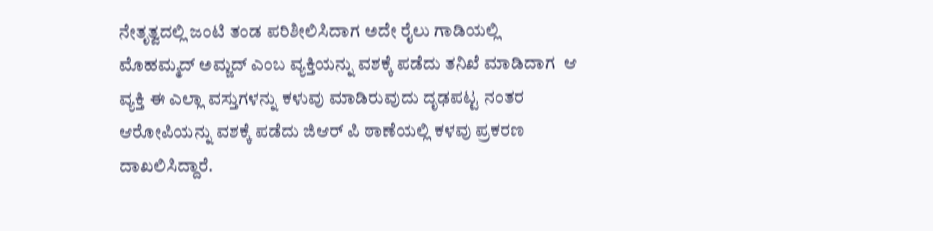ನೇತೃತ್ವದಲ್ಲಿ ಜಂಟಿ ತಂಡ ಪರಿಶೀಲಿಸಿದಾಗ ಅದೇ ರೈಲು ಗಾಡಿಯಲ್ಲಿ ಮೊಹಮ್ಮದ್ ಅಮ್ಜದ್ ಎಂಬ ವ್ಯಕ್ತಿಯನ್ನು ವಶಕ್ಕೆ ಪಡೆದು ತನಿಖೆ ಮಾಡಿದಾಗ  ಆ ವ್ಯಕ್ತಿ ಈ ಎಲ್ಲಾ ವಸ್ತುಗಳನ್ನು ಕಳುವು ಮಾಡಿರುವುದು ದೃಢಪಟ್ಟ ನಂತರ ಆರೋಪಿಯನ್ನು ವಶಕ್ಕೆ ಪಡೆದು ಜಿಆರ್ ಪಿ ಠಾಣೆಯಲ್ಲಿ ಕಳವು ಪ್ರಕರಣ ದಾಖಲಿಸಿದ್ದಾರೆ.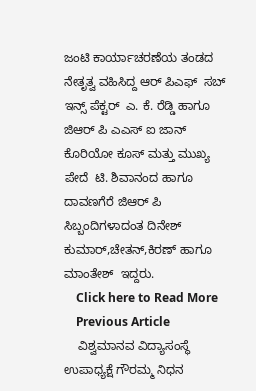ಜಂಟಿ ಕಾರ್ಯಾಚರಣೆಯ ತಂಡದ ನೇತೃತ್ವ ವಹಿಸಿದ್ದ ಆರ್ ಪಿಎಫ್  ಸಬ್ ಇನ್ಸ್ ಪೆಕ್ಟರ್  ಎ. ಕೆ. ರೆಡ್ಡಿ ಹಾಗೂ  ಜಿಆರ್ ಪಿ ಎಎಸ್ ಐ ಜಾನ್ ಕೊರಿಯೋ ಕೂಸ್ ಮತ್ತು ಮುಖ್ಯ ಪೇದೆ  ಟಿ. ಶಿವಾನಂದ ಹಾಗೂ  ದಾವಣಗೆರೆ ಜಿಆರ್ ಪಿ ಸಿಬ್ಬಂದಿಗಳಾದಂತ ದಿನೇಶ್ ಕುಮಾರ್,ಚೇತನ್,ಕಿರಣ್ ಹಾಗೂ ಮಾಂತೇಶ್  ಇದ್ದರು.
    Click here to Read More
    Previous Article
    ವಿಶ್ವಮಾನವ ವಿದ್ಯಾಸಂಸ್ಥೆ ಉಪಾಧ್ಯಕ್ಷೆ ಗೌರಮ್ಮ ನಿಧನ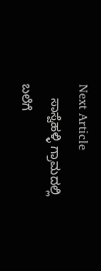Next Article
    ಸಾಸ್ವೆಹಳ್ಳಿ ಗ್ರಾಮದಲ್ಲಿ ಬಲೆಗೆ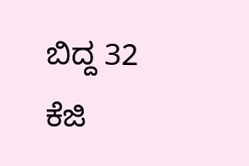ಬಿದ್ದ 32 ಕೆಜಿ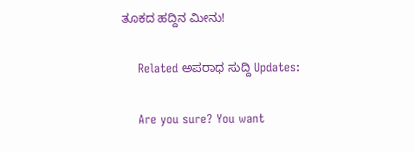ತೂಕದ ಹದ್ದಿನ ಮೀನು!

    Related ಅಪರಾಧ ಸುದ್ದಿ Updates:

    Are you sure? You want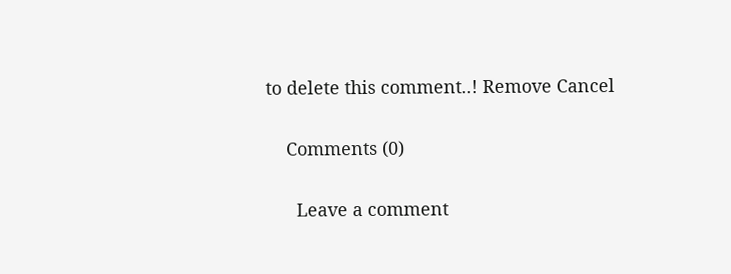to delete this comment..! Remove Cancel

    Comments (0)

      Leave a comment